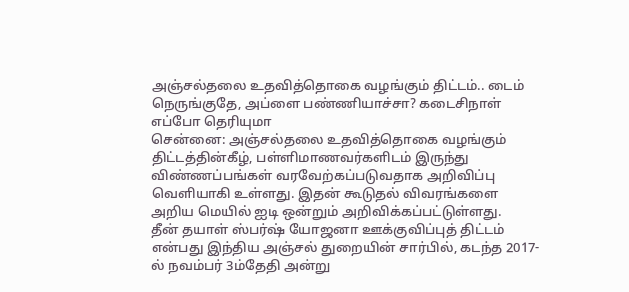அஞ்சல்தலை உதவித்தொகை வழங்கும் திட்டம்.. டைம் நெருங்குதே, அப்ளை பண்ணியாச்சா? கடைசிநாள் எப்போ தெரியுமா
சென்னை: அஞ்சல்தலை உதவித்தொகை வழங்கும் திட்டத்தின்கீழ், பள்ளிமாணவர்களிடம் இருந்து விண்ணப்பங்கள் வரவேற்கப்படுவதாக அறிவிப்பு வெளியாகி உள்ளது. இதன் கூடுதல் விவரங்களை அறிய மெயில் ஐடி ஒன்றும் அறிவிக்கப்பட்டுள்ளது.
தீன் தயாள் ஸ்பர்ஷ் யோஜனா ஊக்குவிப்புத் திட்டம் என்பது இந்திய அஞ்சல் துறையின் சார்பில், கடந்த 2017-ல் நவம்பர் 3ம்தேதி அன்று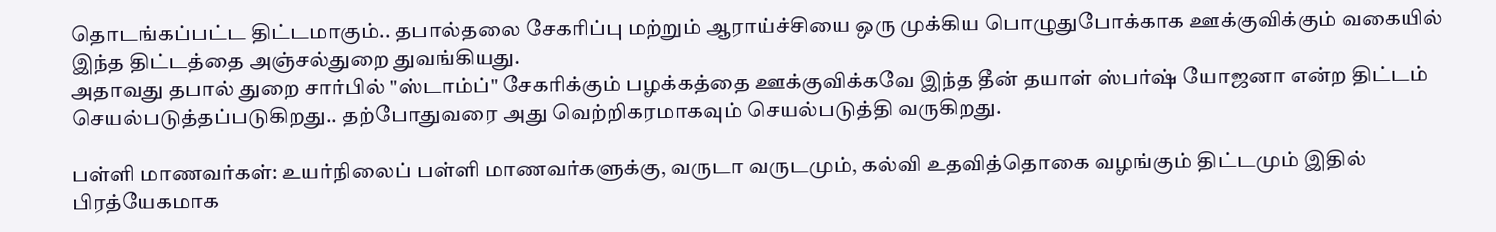தொடங்கப்பட்ட திட்டமாகும்.. தபால்தலை சேகரிப்பு மற்றும் ஆராய்ச்சியை ஒரு முக்கிய பொழுதுபோக்காக ஊக்குவிக்கும் வகையில் இந்த திட்டத்தை அஞ்சல்துறை துவங்கியது.
அதாவது தபால் துறை சார்பில் "ஸ்டாம்ப்" சேகரிக்கும் பழக்கத்தை ஊக்குவிக்கவே இந்த தீன் தயாள் ஸ்பர்ஷ் யோஜனா என்ற திட்டம் செயல்படுத்தப்படுகிறது.. தற்போதுவரை அது வெற்றிகரமாகவும் செயல்படுத்தி வருகிறது.

பள்ளி மாணவர்கள்: உயர்நிலைப் பள்ளி மாணவர்களுக்கு, வருடா வருடமும், கல்வி உதவித்தொகை வழங்கும் திட்டமும் இதில் பிரத்யேகமாக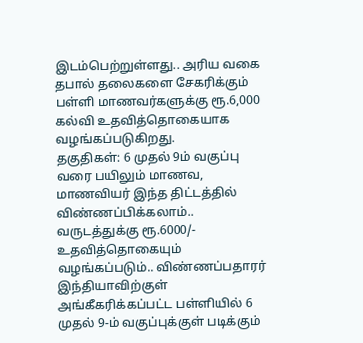இடம்பெற்றுள்ளது.. அரிய வகை தபால் தலைகளை சேகரிக்கும் பள்ளி மாணவர்களுக்கு ரூ.6,000 கல்வி உதவித்தொகையாக வழங்கப்படுகிறது.
தகுதிகள்: 6 முதல் 9ம் வகுப்பு வரை பயிலும் மாணவ, மாணவியர் இந்த திட்டத்தில் விண்ணப்பிக்கலாம்.. வருடத்துக்கு ரூ.6000/- உதவித்தொகையும் வழங்கப்படும்.. விண்ணப்பதாரர் இந்தியாவிற்குள் அங்கீகரிக்கப்பட்ட பள்ளியில் 6 முதல் 9-ம் வகுப்புக்குள் படிக்கும்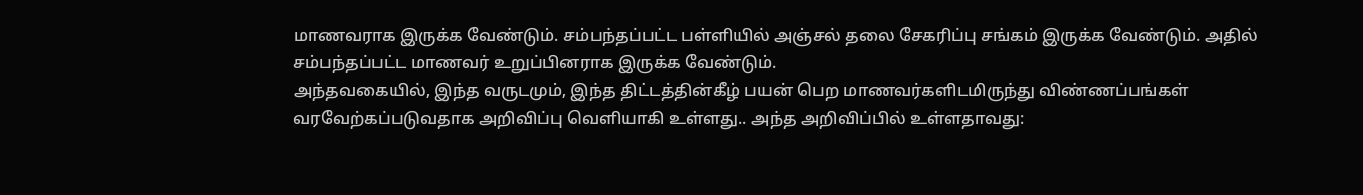மாணவராக இருக்க வேண்டும். சம்பந்தப்பட்ட பள்ளியில் அஞ்சல் தலை சேகரிப்பு சங்கம் இருக்க வேண்டும். அதில் சம்பந்தப்பட்ட மாணவர் உறுப்பினராக இருக்க வேண்டும்.
அந்தவகையில், இந்த வருடமும், இந்த திட்டத்தின்கீழ் பயன் பெற மாணவர்களிடமிருந்து விண்ணப்பங்கள் வரவேற்கப்படுவதாக அறிவிப்பு வெளியாகி உள்ளது.. அந்த அறிவிப்பில் உள்ளதாவது: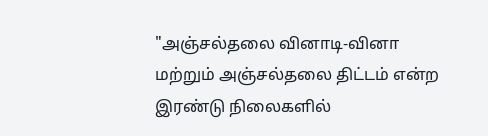"அஞ்சல்தலை வினாடி-வினா மற்றும் அஞ்சல்தலை திட்டம் என்ற இரண்டு நிலைகளில்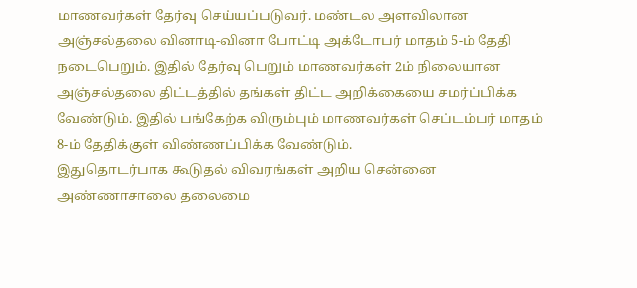மாணவர்கள் தேர்வு செய்யப்படுவர். மண்டல அளவிலான அஞ்சல்தலை வினாடி-வினா போட்டி அக்டோபர் மாதம் 5-ம் தேதி நடைபெறும். இதில் தேர்வு பெறும் மாணவர்கள் 2ம் நிலையான அஞ்சல்தலை திட்டத்தில் தங்கள் திட்ட அறிக்கையை சமர்ப்பிக்க வேண்டும். இதில் பங்கேற்க விரும்பும் மாணவர்கள் செப்டம்பர் மாதம் 8-ம் தேதிக்குள் விண்ணப்பிக்க வேண்டும்.
இதுதொடர்பாக கூடுதல் விவரங்கள் அறிய சென்னை அண்ணாசாலை தலைமை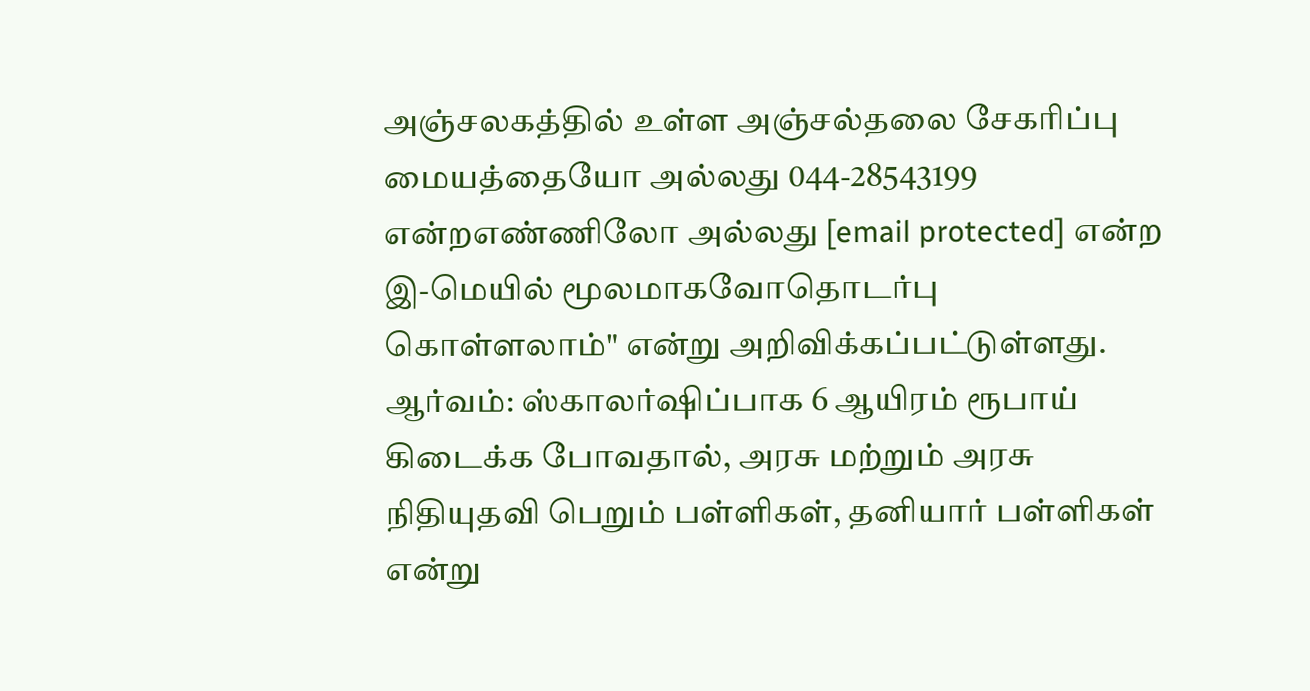அஞ்சலகத்தில் உள்ள அஞ்சல்தலை சேகரிப்பு மையத்தையோ அல்லது 044-28543199 என்றஎண்ணிலோ அல்லது [email protected] என்ற இ-மெயில் மூலமாகவோதொடர்பு கொள்ளலாம்" என்று அறிவிக்கப்பட்டுள்ளது.
ஆர்வம்: ஸ்காலர்ஷிப்பாக 6 ஆயிரம் ரூபாய் கிடைக்க போவதால், அரசு மற்றும் அரசு நிதியுதவி பெறும் பள்ளிகள், தனியார் பள்ளிகள் என்று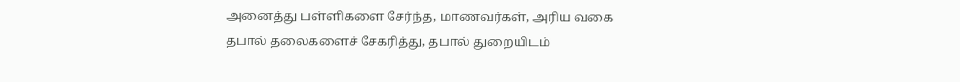அனைத்து பள்ளிகளை சேர்ந்த, மாணவர்கள், அரிய வகை தபால் தலைகளைச் சேகரித்து, தபால் துறையிடம்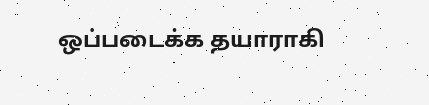ஒப்படைக்க தயாராகி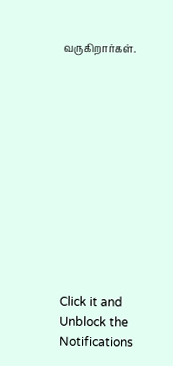வருகிறார்கள்.












Click it and Unblock the Notifications